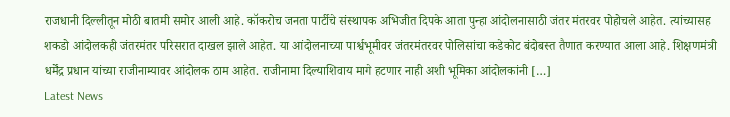राजधानी दिल्लीतून मोठी बातमी समोर आली आहे. कॉकरोच जनता पार्टीचे संस्थापक अभिजीत दिपके आता पुन्हा आंदोलनासाठी जंतर मंतरवर पोहोचले आहेत. त्यांच्यासह शकडो आंदोलकही जंतरमंतर परिसरात दाखल झाले आहेत. या आंदोलनाच्या पार्श्वभूमीवर जंतरमंतरवर पोलिसांचा कडेकोट बंदोबस्त तैणात करण्यात आला आहे. शिक्षणमंत्री धर्मेंद्र प्रधान यांच्या राजीनाम्यावर आंदोलक ठाम आहेत. राजीनामा दिल्याशिवाय मागे हटणार नाही अशी भूमिका आंदोलकांनी […]
Latest News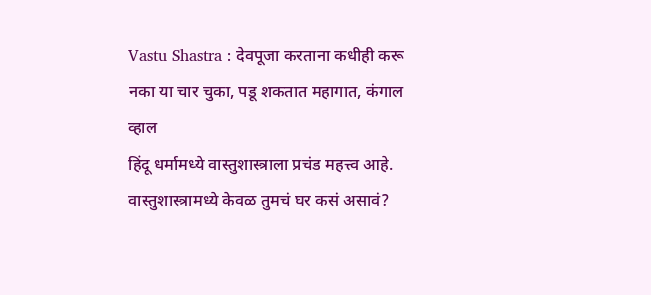Vastu Shastra : देवपूजा करताना कधीही करू नका या चार चुका, पडू शकतात महागात, कंगाल व्हाल
हिंदू धर्मामध्ये वास्तुशास्त्राला प्रचंड महत्त्व आहे. वास्तुशास्त्रामध्ये केवळ तुमचं घर कसं असावं?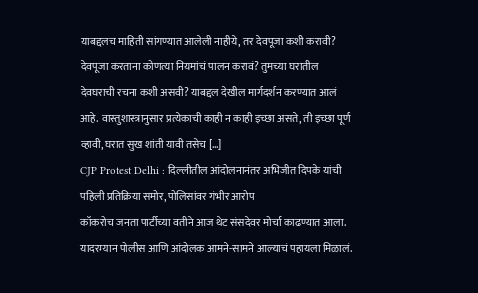याबद्दलच माहिती सांगण्यात आलेली नाहीये, तर देवपूजा कशी करावी? देवपूजा करताना कोणत्या नियमांचं पालन करावं? तुमच्या घरातील देवघराची रचना कशी असवी? याबद्दल देखील मार्गदर्शन करण्यात आलं आहे. वास्तुशास्त्रानुसार प्रत्येकाची काही न काही इच्छा असते, ती इच्छा पूर्ण व्हावी, घरात सुख शांती यावी तसेच […]
CJP Protest Delhi : दिल्लीतील आंदोलनानंतर अभिजीत दिपके यांची पहिली प्रतिक्रिया समोर, पोलिसांवर गंभीर आरोप
कॉकरोच जनता पार्टीच्या वतीने आज थेट संसदेवर मोर्चा काढण्यात आला. यादरम्यान पोलीस आणि आंदोलक आमने-सामने आल्याचं पहायला मिळालं.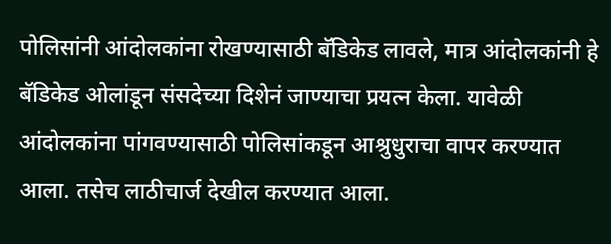पोलिसांनी आंदोलकांना रोखण्यासाठी बॅडिकेड लावले, मात्र आंदोलकांनी हे बॅडिकेड ओलांडून संसदेच्या दिशेनं जाण्याचा प्रयत्न केला. यावेळी आंदोलकांना पांगवण्यासाठी पोलिसांकडून आश्रुधुराचा वापर करण्यात आला. तसेच लाठीचार्ज देखील करण्यात आला.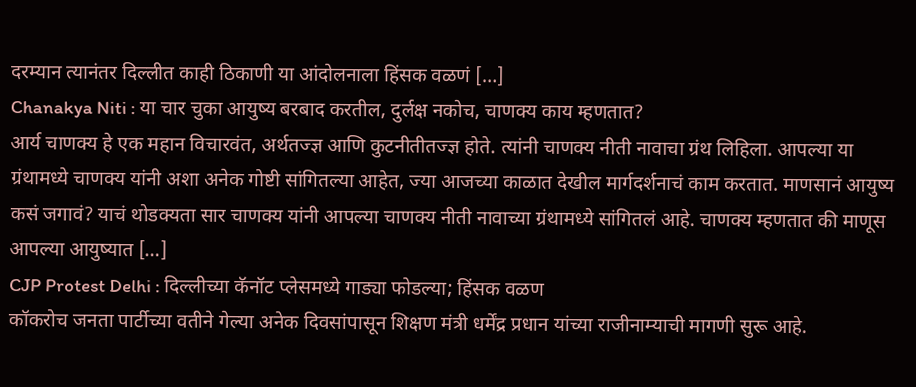दरम्यान त्यानंतर दिल्लीत काही ठिकाणी या आंदोलनाला हिंसक वळणं […]
Chanakya Niti : या चार चुका आयुष्य बरबाद करतील, दुर्लक्ष नकोच, चाणक्य काय म्हणतात?
आर्य चाणक्य हे एक महान विचारवंत, अर्थतज्ज्ञ आणि कुटनीतीतज्ज्ञ होते. त्यांनी चाणक्य नीती नावाचा ग्रंथ लिहिला. आपल्या या ग्रंथामध्ये चाणक्य यांनी अशा अनेक गोष्टी सांगितल्या आहेत, ज्या आजच्या काळात देखील मार्गदर्शनाचं काम करतात. माणसानं आयुष्य कसं जगावं? याचं थोडक्यता सार चाणक्य यांनी आपल्या चाणक्य नीती नावाच्या ग्रंथामध्ये सांगितलं आहे. चाणक्य म्हणतात की माणूस आपल्या आयुष्यात […]
CJP Protest Delhi : दिल्लीच्या कॅनॉट प्लेसमध्ये गाड्या फोडल्या; हिंसक वळण
कॉकरोच जनता पार्टीच्या वतीने गेल्या अनेक दिवसांपासून शिक्षण मंत्री धर्मेंद्र प्रधान यांच्या राजीनाम्याची मागणी सुरू आहे.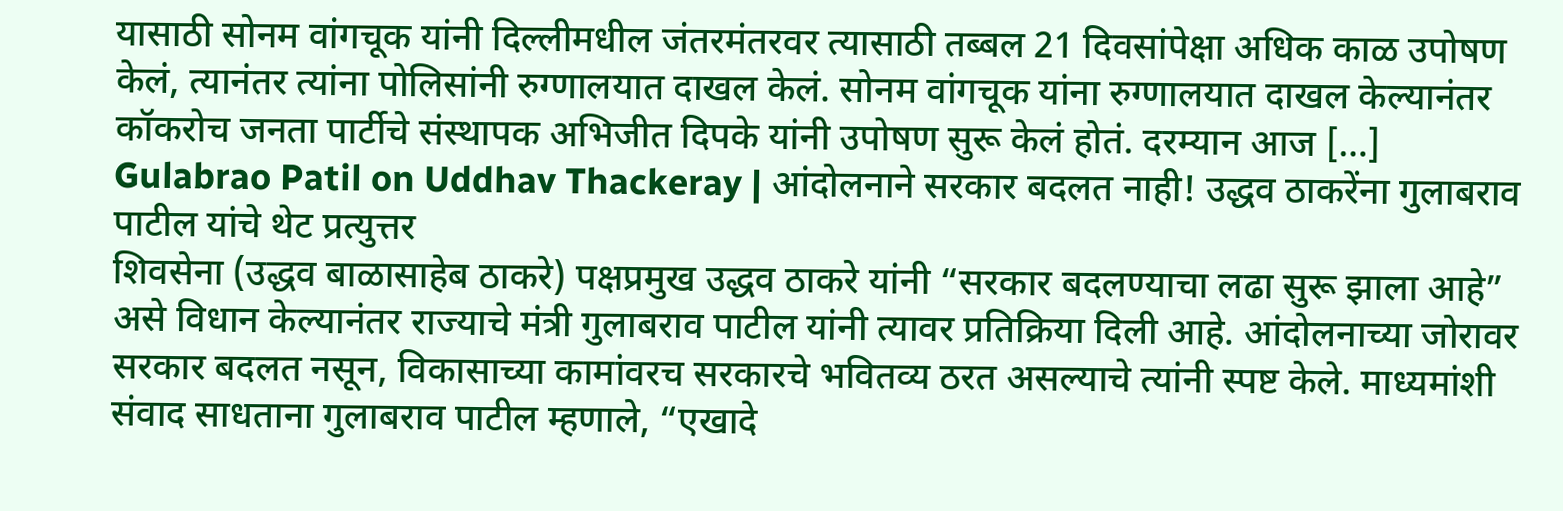यासाठी सोनम वांगचूक यांनी दिल्लीमधील जंतरमंतरवर त्यासाठी तब्बल 21 दिवसांपेक्षा अधिक काळ उपोषण केलं, त्यानंतर त्यांना पोलिसांनी रुग्णालयात दाखल केलं. सोनम वांगचूक यांना रुग्णालयात दाखल केल्यानंतर कॉकरोच जनता पार्टीचे संस्थापक अभिजीत दिपके यांनी उपोषण सुरू केलं होतं. दरम्यान आज […]
Gulabrao Patil on Uddhav Thackeray | आंदोलनाने सरकार बदलत नाही! उद्धव ठाकरेंना गुलाबराव पाटील यांचे थेट प्रत्युत्तर
शिवसेना (उद्धव बाळासाहेब ठाकरे) पक्षप्रमुख उद्धव ठाकरे यांनी “सरकार बदलण्याचा लढा सुरू झाला आहे” असे विधान केल्यानंतर राज्याचे मंत्री गुलाबराव पाटील यांनी त्यावर प्रतिक्रिया दिली आहे. आंदोलनाच्या जोरावर सरकार बदलत नसून, विकासाच्या कामांवरच सरकारचे भवितव्य ठरत असल्याचे त्यांनी स्पष्ट केले. माध्यमांशी संवाद साधताना गुलाबराव पाटील म्हणाले, “एखादे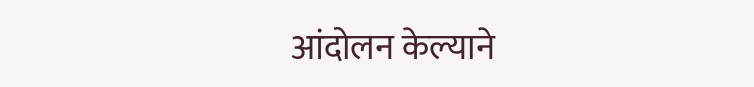आंदोलन केल्याने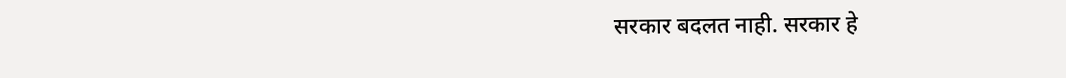सरकार बदलत नाही. सरकार हे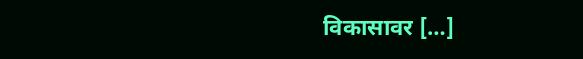विकासावर […]